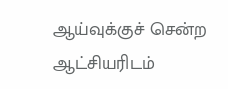ஆய்வுக்குச் சென்ற ஆட்சியரிடம்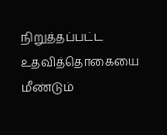நிறுத்தப்பட்ட உதவித்தொகையை மீண்டும்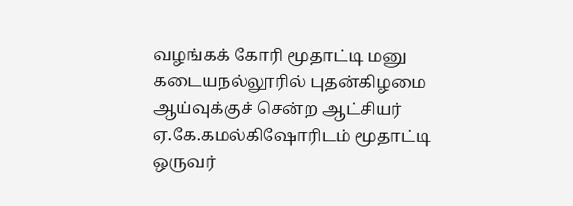வழங்கக் கோரி மூதாட்டி மனு
கடையநல்லூரில் புதன்கிழமை ஆய்வுக்குச் சென்ற ஆட்சியர் ஏ.கே.கமல்கிஷோரிடம் மூதாட்டி ஒருவர்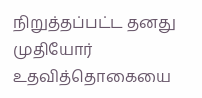நிறுத்தப்பட்ட தனது முதியோர் உதவித்தொகையை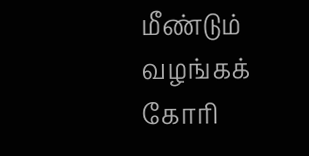மீண்டும் வழங்கக் கோரி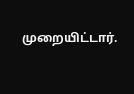முறையிட்டார்.